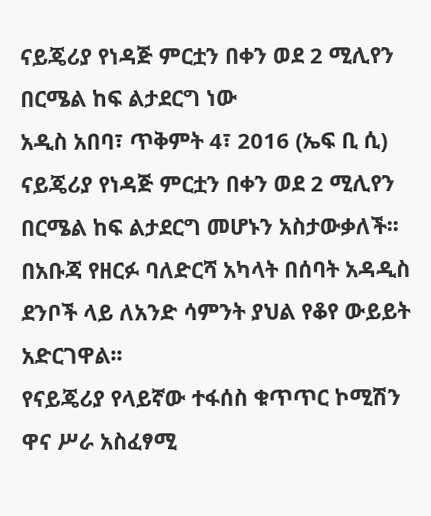ናይጄሪያ የነዳጅ ምርቷን በቀን ወደ 2 ሚሊየን በርሜል ከፍ ልታደርግ ነው
አዲስ አበባ፣ ጥቅምት 4፣ 2016 (ኤፍ ቢ ሲ) ናይጄሪያ የነዳጅ ምርቷን በቀን ወደ 2 ሚሊየን በርሜል ከፍ ልታደርግ መሆኑን አስታውቃለች፡፡
በአቡጃ የዘርፉ ባለድርሻ አካላት በሰባት አዳዲስ ደንቦች ላይ ለአንድ ሳምንት ያህል የቆየ ውይይት አድርገዋል፡፡
የናይጄሪያ የላይኛው ተፋሰስ ቁጥጥር ኮሚሽን ዋና ሥራ አስፈፃሚ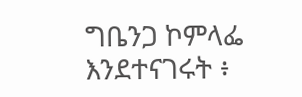ግቤንጋ ኮምላፌ እንደተናገሩት ፥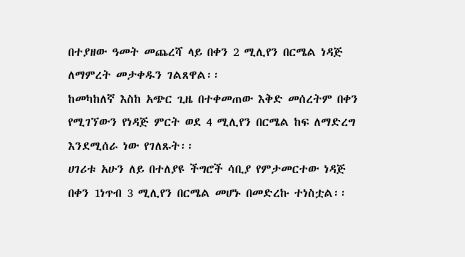በተያዘው ዓመት መጨረሻ ላይ በቀን 2 ሚሊየን በርሜል ነዳጅ ለማምረት መታቀዱን ገልጸዋል፡፡
ከመካከለኛ እስከ አጭር ጊዜ በተቀመጠው እቅድ መሰረትም በቀን የሚገኘውን የነዳጅ ምርት ወደ 4 ሚሊየን በርሜል ከፍ ለማድረግ እንደሚሰራ ነው የገለጹት፡፡
ሀገሪቱ አሁን ለይ በተለያዩ ችግሮች ሳቢያ የምታመርተው ነዳጅ በቀን 1ነጥብ 3 ሚሊየን በርሜል መሆኑ በመድረኩ ተነስቷል፡፡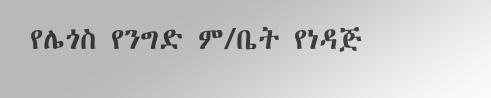የሌጎስ የንግድ ም/ቤት የነዳጅ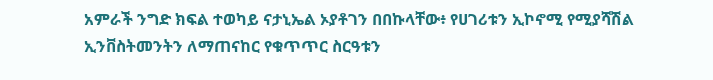አምራች ንግድ ክፍል ተወካይ ናታኒኤል ኦያቶገን በበኩላቸው፥ የሀገሪቱን ኢኮኖሚ የሚያሻሽል ኢንቨስትመንትን ለማጠናከር የቁጥጥር ስርዓቱን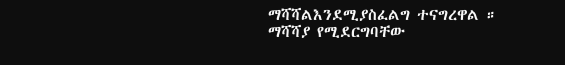ማሻሻልእንደሚያስፈልግ ተናግረዋል ።
ማሻሻያ የሚደርግባቸው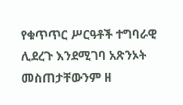የቁጥጥር ሥርዓቶች ተግባራዊ ሊደረጉ እንደሚገባ አጽንኦት መስጠታቸውንም ዘ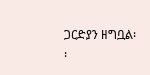ጋርድያን ዘግቧል፡፡